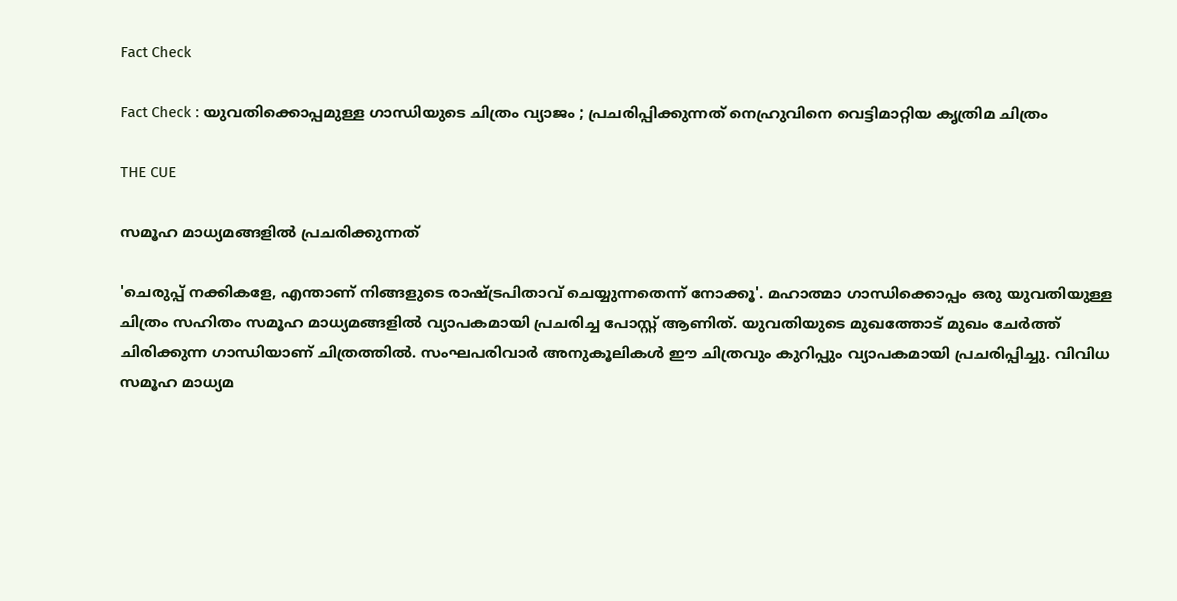Fact Check

Fact Check : യുവതിക്കൊപ്പമുള്ള ഗാന്ധിയുടെ ചിത്രം വ്യാജം ; പ്രചരിപ്പിക്കുന്നത് നെഹ്രുവിനെ വെട്ടിമാറ്റിയ കൃത്രിമ ചിത്രം

THE CUE

സമൂഹ മാധ്യമങ്ങളില്‍ പ്രചരിക്കുന്നത്

'ചെരുപ്പ് നക്കികളേ, എന്താണ് നിങ്ങളുടെ രാഷ്ട്രപിതാവ് ചെയ്യുന്നതെന്ന് നോക്കൂ'. മഹാത്മാ ഗാന്ധിക്കൊപ്പം ഒരു യുവതിയുള്ള ചിത്രം സഹിതം സമൂഹ മാധ്യമങ്ങളില്‍ വ്യാപകമായി പ്രചരിച്ച പോസ്റ്റ് ആണിത്. യുവതിയുടെ മുഖത്തോട് മുഖം ചേര്‍ത്ത് ചിരിക്കുന്ന ഗാന്ധിയാണ് ചിത്രത്തില്‍. സംഘപരിവാര്‍ അനുകൂലികള്‍ ഈ ചിത്രവും കുറിപ്പും വ്യാപകമായി പ്രചരിപ്പിച്ചു. വിവിധ സമൂഹ മാധ്യമ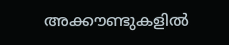അക്കൗണ്ടുകളില്‍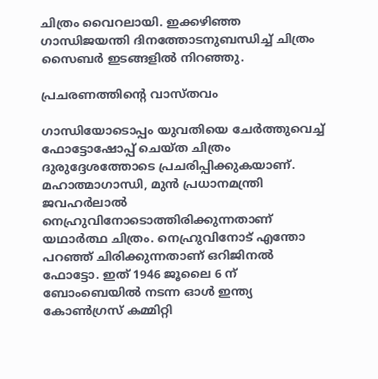ചിത്രം വൈറലായി. ഇക്കഴിഞ്ഞ ഗാന്ധിജയന്തി ദിനത്തോടനുബന്ധിച്ച് ചിത്രം സൈബര്‍ ഇടങ്ങളില്‍ നിറഞ്ഞു.

പ്രചരണത്തിന്റെ വാസ്തവം

ഗാന്ധിയോടൊപ്പം യുവതിയെ ചേര്‍ത്തുവെച്ച് ഫോട്ടോഷോപ്പ് ചെയ്ത ചിത്രം ദുരുദ്ദേശത്തോടെ പ്രചരിപ്പിക്കുകയാണ്. മഹാത്മാഗാന്ധി, മുന്‍ പ്രധാനമന്ത്രി ജവഹര്‍ലാല്‍ നെഹ്രുവിനോടൊത്തിരിക്കുന്നതാണ് യഥാര്‍ത്ഥ ചിത്രം. നെഹ്രുവിനോട് എന്തോ പറഞ്ഞ് ചിരിക്കുന്നതാണ് ഒറിജിനല്‍ ഫോട്ടോ. ഇത് 1946 ജൂലൈ 6 ന് ബോംബെയില്‍ നടന്ന ഓള്‍ ഇന്ത്യ കോണ്‍ഗ്രസ് കമ്മിറ്റി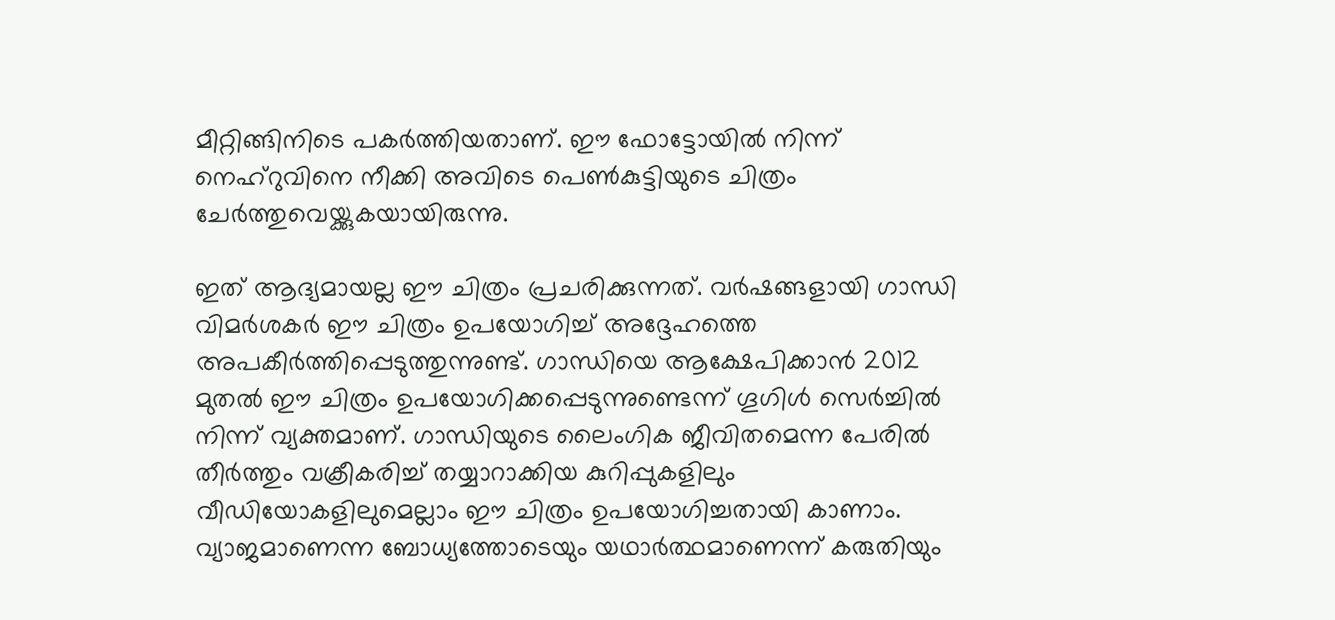മീറ്റിങ്ങിനിടെ പകര്‍ത്തിയതാണ്. ഈ ഫോട്ടോയില്‍ നിന്ന് നെഹ്‌റുവിനെ നീക്കി അവിടെ പെണ്‍കുട്ടിയുടെ ചിത്രം ചേര്‍ത്തുവെയ്ക്കുകയായിരുന്നു.

ഇത് ആദ്യമായല്ല ഈ ചിത്രം പ്രചരിക്കുന്നത്. വര്‍ഷങ്ങളായി ഗാന്ധി വിമര്‍ശകര്‍ ഈ ചിത്രം ഉപയോഗിച്ച് അദ്ദേഹത്തെ അപകീര്‍ത്തിപ്പെടുത്തുന്നുണ്ട്. ഗാന്ധിയെ ആക്ഷേപിക്കാന്‍ 2012 മുതല്‍ ഈ ചിത്രം ഉപയോഗിക്കപ്പെടുന്നുണ്ടെന്ന് ഗൂഗിള്‍ സെര്‍ച്ചില്‍ നിന്ന് വ്യക്തമാണ്. ഗാന്ധിയുടെ ലൈംഗിക ജീവിതമെന്ന പേരില്‍ തീര്‍ത്തും വക്രീകരിച്ച് തയ്യാറാക്കിയ കുറിപ്പുകളിലും വീഡിയോകളിലുമെല്ലാം ഈ ചിത്രം ഉപയോഗിച്ചതായി കാണാം. വ്യാജമാണെന്ന ബോധ്യത്തോടെയും യഥാര്‍ത്ഥമാണെന്ന് കരുതിയും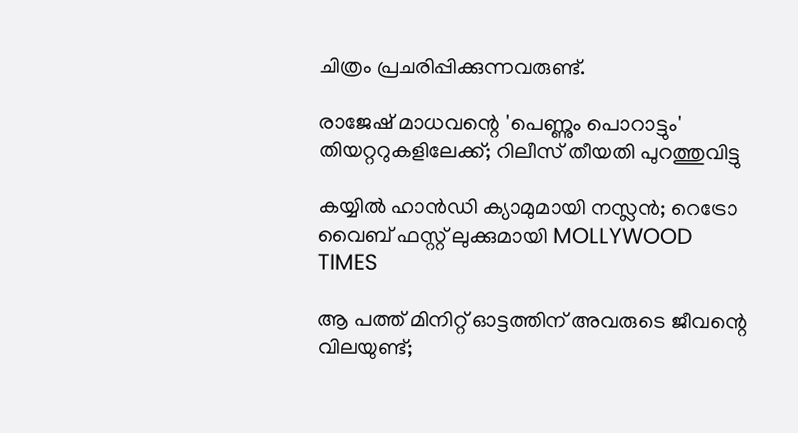ചിത്രം പ്രചരിപ്പിക്കുന്നവരുണ്ട്.

രാജേഷ് മാധവന്റെ 'പെണ്ണും പൊറാട്ടും' തിയറ്ററുകളിലേക്ക്; റിലീസ് തീയതി പുറത്തുവിട്ടു

കയ്യിൽ ഹാൻഡി ക്യാമുമായി നസ്ലൻ; റെട്രോ വൈബ് ഫസ്റ്റ് ലുക്കുമായി MOLLYWOOD TIMES

ആ പത്ത് മിനിറ്റ് ഓട്ടത്തിന് അവരുടെ ജീവന്റെ വിലയുണ്ട്;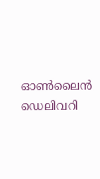ഓണ്‍ലൈന്‍ ഡെലിവറി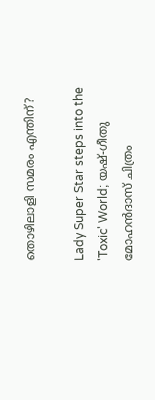തൊഴിലാളി സമരം എന്തിന്?

Lady Super Star steps into the 'Toxic' World; യഷ്-ഗീതു മോഹൻദാസ് ചിത്രം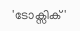'ടോക്സിക്'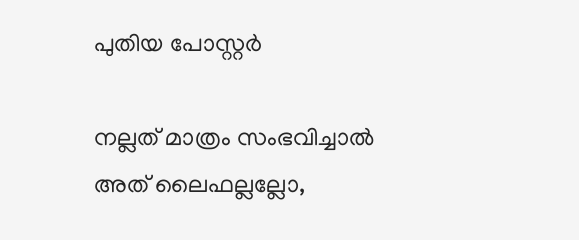പുതിയ പോസ്റ്റർ

നല്ലത് മാത്രം സംഭവിച്ചാല്‍ അത് ലൈഫല്ലല്ലോ,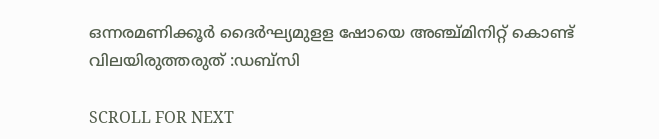ഒന്നരമണിക്കൂർ ദൈർഘ്യമുളള ഷോയെ അഞ്ച്മിനിറ്റ് കൊണ്ട് വിലയിരുത്തരുത് :ഡബ്സി

SCROLL FOR NEXT